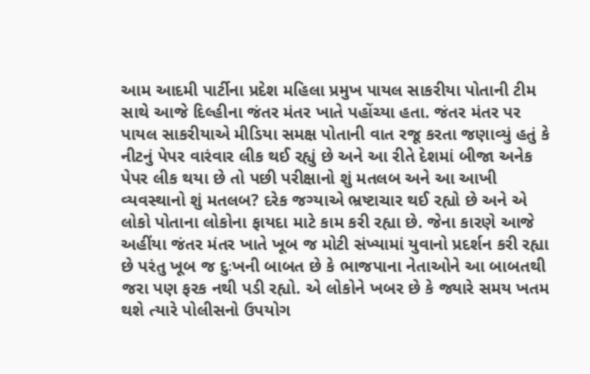આમ આદમી પાર્ટીના પ્રદેશ મહિલા પ્રમુખ પાયલ સાકરીયા પોતાની ટીમ સાથે આજે દિલ્હીના જંતર મંતર ખાતે પહોંચ્યા હતા. જંતર મંતર પર પાયલ સાકરીયાએ મીડિયા સમક્ષ પોતાની વાત રજૂ કરતા જણાવ્યું હતું કે નીટનું પેપર વારંવાર લીક થઈ રહ્યું છે અને આ રીતે દેશમાં બીજા અનેક પેપર લીક થયા છે તો પછી પરીક્ષાનો શું મતલબ અને આ આખી વ્યવસ્થાનો શું મતલબ? દરેક જગ્યાએ ભ્રષ્ટાચાર થઈ રહ્યો છે અને એ લોકો પોતાના લોકોના ફાયદા માટે કામ કરી રહ્યા છે. જેના કારણે આજે અહીંયા જંતર મંતર ખાતે ખૂબ જ મોટી સંખ્યામાં યુવાનો પ્રદર્શન કરી રહ્યા છે પરંતુ ખૂબ જ દુઃખની બાબત છે કે ભાજપાના નેતાઓને આ બાબતથી જરા પણ ફરક નથી પડી રહ્યો. એ લોકોને ખબર છે કે જ્યારે સમય ખતમ થશે ત્યારે પોલીસનો ઉપયોગ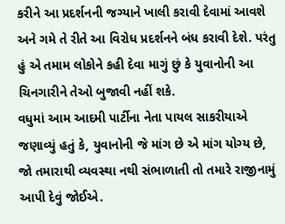કરીને આ પ્રદર્શનની જગ્યાને ખાલી કરાવી દેવામાં આવશે અને ગમે તે રીતે આ વિરોધ પ્રદર્શનને બંધ કરાવી દેશે. પરંતુ હું એ તમામ લોકોને કહી દેવા માગું છું કે યુવાનોની આ ચિનગારીને તેઓ બુજાવી નહીં શકે.
વધુમાં આમ આદમી પાર્ટીના નેતા પાયલ સાકરીયાએ જણાવ્યું હતું કે, યુવાનોની જે માંગ છે એ માંગ યોગ્ય છે, જો તમારાથી વ્યવસ્થા નથી સંભાળાતી તો તમારે રાજીનામું આપી દેવું જોઈએ.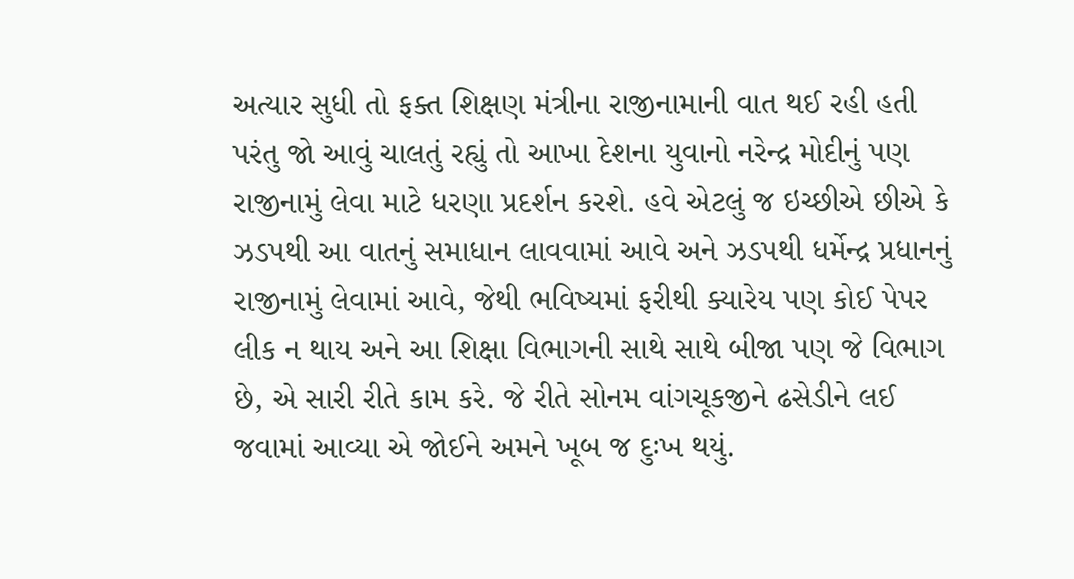અત્યાર સુધી તો ફક્ત શિક્ષણ મંત્રીના રાજીનામાની વાત થઈ રહી હતી પરંતુ જો આવું ચાલતું રહ્યું તો આખા દેશના યુવાનો નરેન્દ્ર મોદીનું પણ રાજીનામું લેવા માટે ધરણા પ્રદર્શન કરશે. હવે એટલું જ ઇચ્છીએ છીએ કે ઝડપથી આ વાતનું સમાધાન લાવવામાં આવે અને ઝડપથી ધર્મેન્દ્ર પ્રધાનનું રાજીનામું લેવામાં આવે, જેથી ભવિષ્યમાં ફરીથી ક્યારેય પણ કોઈ પેપર લીક ન થાય અને આ શિક્ષા વિભાગની સાથે સાથે બીજા પણ જે વિભાગ છે, એ સારી રીતે કામ કરે. જે રીતે સોનમ વાંગચૂકજીને ઢસેડીને લઈ જવામાં આવ્યા એ જોઈને અમને ખૂબ જ દુઃખ થયું.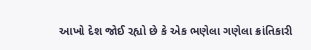આખો દેશ જોઈ રહ્યો છે કે એક ભણેલા ગણેલા ક્રાંતિકારી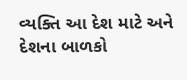વ્યક્તિ આ દેશ માટે અને દેશના બાળકો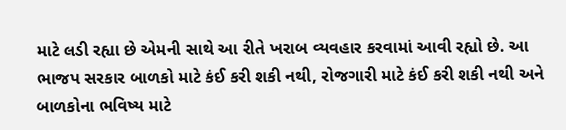માટે લડી રહ્યા છે એમની સાથે આ રીતે ખરાબ વ્યવહાર કરવામાં આવી રહ્યો છે. આ ભાજપ સરકાર બાળકો માટે કંઈ કરી શકી નથી, રોજગારી માટે કંઈ કરી શકી નથી અને બાળકોના ભવિષ્ય માટે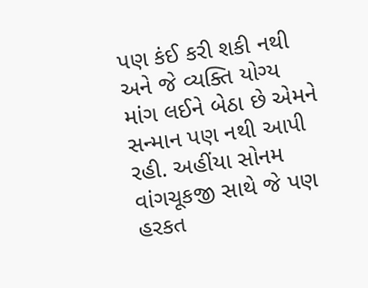પણ કંઈ કરી શકી નથી અને જે વ્યક્તિ યોગ્ય માંગ લઈને બેઠા છે એમને સન્માન પણ નથી આપી રહી. અહીંયા સોનમ વાંગચૂકજી સાથે જે પણ હરકત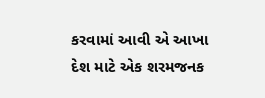કરવામાં આવી એ આખા દેશ માટે એક શરમજનક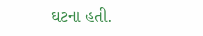ઘટના હતી.